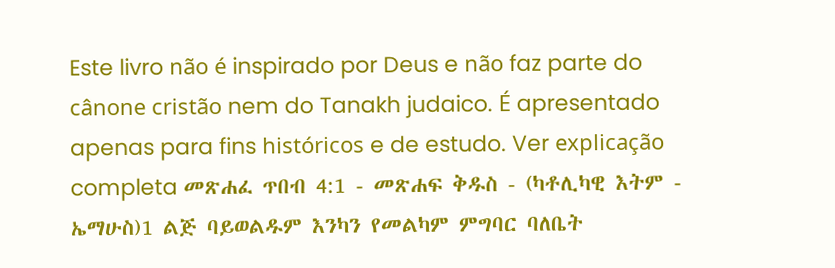Este livro não é inspirado por Deus e não faz parte do cânone cristão nem do Tanakh judaico. É apresentado apenas para fins históricos e de estudo. Ver explicação completa መጽሐፈ ጥበብ 4:1 - መጽሐፍ ቅዱስ - (ካቶሊካዊ እትም - ኤማሁስ)1 ልጅ ባይወልዱም እንካን የመልካም ምግባር ባለቤት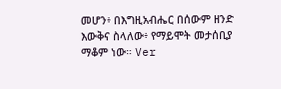መሆን፥ በእግዚአብሔር በሰውም ዘንድ እውቅና ስላለው፥ የማይሞት መታሰቢያ ማቆም ነው። Ver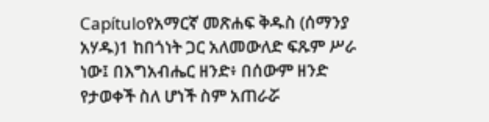Capítuloየአማርኛ መጽሐፍ ቅዱስ (ሰማንያ አሃዱ)1 ከበጎነት ጋር አለመውለድ ፍጹም ሥራ ነው፤ በእግአብሔር ዘንድ፥ በሰውም ዘንድ የታወቀች ስለ ሆነች ስም አጠራሯ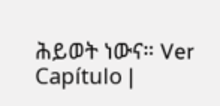ሕይወት ነውና። Ver Capítulo |